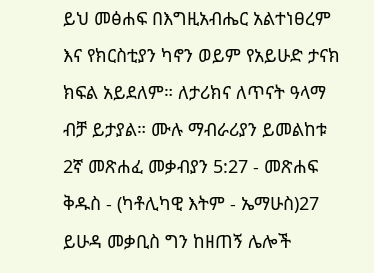ይህ መፅሐፍ በእግዚአብሔር አልተነፀረም እና የክርስቲያን ካኖን ወይም የአይሁድ ታናክ ክፍል አይደለም። ለታሪክና ለጥናት ዓላማ ብቻ ይታያል። ሙሉ ማብራሪያን ይመልከቱ 2ኛ መጽሐፈ መቃብያን 5:27 - መጽሐፍ ቅዱስ - (ካቶሊካዊ እትም - ኤማሁስ)27 ይሁዳ መቃቢስ ግን ከዘጠኝ ሌሎች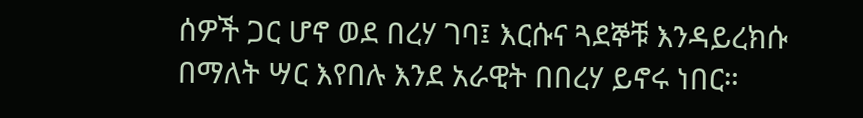ሰዎች ጋር ሆኖ ወደ በረሃ ገባ፤ እርሱና ጓደኞቹ እንዳይረክሱ በማለት ሣር እየበሉ እንደ አራዊት በበረሃ ይኖሩ ነበር።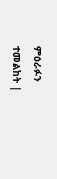ምዕራፉን ተመልከት |